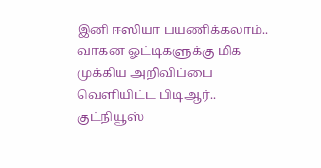இனி ஈஸியா பயணிக்கலாம்.. வாகன ஓட்டிகளுக்கு மிக முக்கிய அறிவிப்பை வெளியிட்ட பிடிஆர்.. குட்நியூஸ்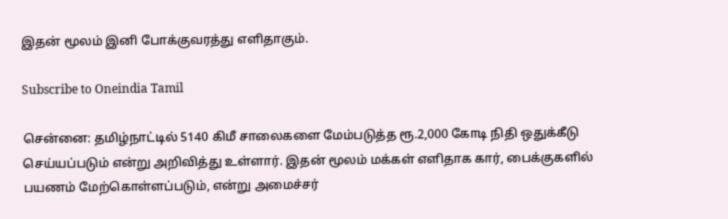இதன் மூலம் இனி போக்குவரத்து எளிதாகும்.

Subscribe to Oneindia Tamil

சென்னை: தமிழ்நாட்டில் 5140 கிமீ சாலைகளை மேம்படுத்த ரூ.2,000 கோடி நிதி ஒதுக்கீடு செய்யப்படும் என்று அறிவித்து உள்ளார். இதன் மூலம் மக்கள் எளிதாக கார், பைக்குகளில் பயணம் மேற்கொள்ளப்படும், என்று அமைச்சர்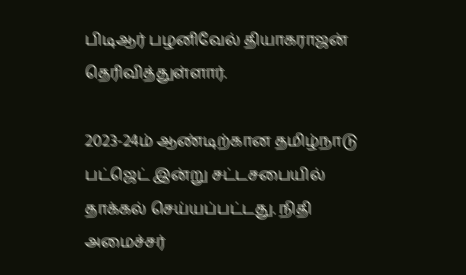பிடிஆர் பழனிவேல் தியாகராஜன் தெரிவித்துள்ளார்.

2023-24ம் ஆண்டிற்கான தமிழ்நாடு பட்ஜெட் இன்று சட்டசபையில் தாக்கல் செய்யப்பட்டது. நிதி அமைச்சர்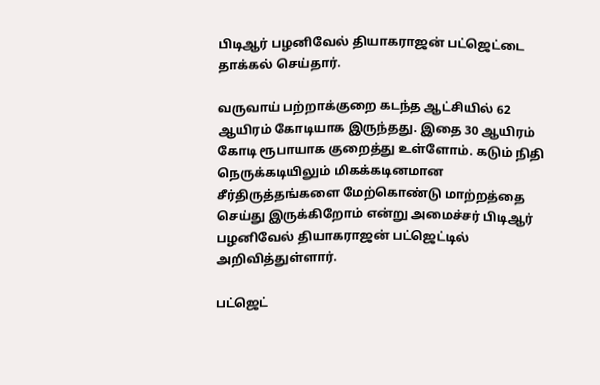பிடிஆர் பழனிவேல் தியாகராஜன் பட்ஜெட்டை தாக்கல் செய்தார்.

வருவாய் பற்றாக்குறை கடந்த ஆட்சியில் 62 ஆயிரம் கோடியாக இருந்தது. இதை 30 ஆயிரம் கோடி ரூபாயாக குறைத்து உள்ளோம். கடும் நிதி நெருக்கடியிலும் மிகக்கடினமான சீர்திருத்தங்களை மேற்கொண்டு மாற்றத்தை செய்து இருக்கிறோம் என்று அமைச்சர் பிடிஆர் பழனிவேல் தியாகராஜன் பட்ஜெட்டில் அறிவித்துள்ளார்.

பட்ஜெட்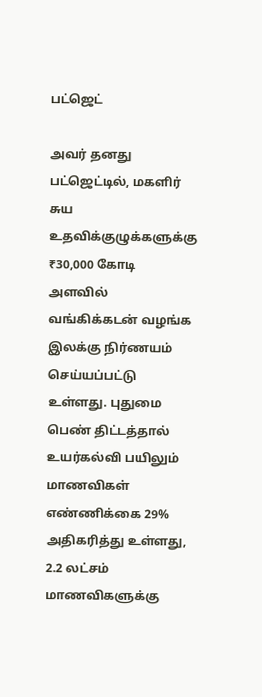பட்ஜெட்

அவர் தனது பட்ஜெட்டில், மகளிர் சுய உதவிக்குழுக்களுக்கு ₹30,000 கோடி அளவில் வங்கிக்கடன் வழங்க இலக்கு நிர்ணயம் செய்யப்பட்டு உள்ளது. புதுமை பெண் திட்டத்தால் உயர்கல்வி பயிலும் மாணவிகள் எண்ணிக்கை 29% அதிகரித்து உள்ளது, 2.2 லட்சம் மாணவிகளுக்கு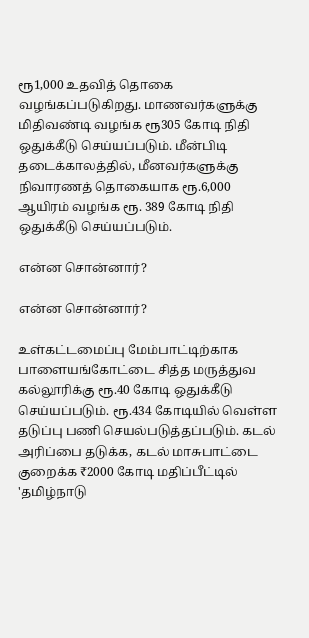ரூ1,000 உதவித் தொகை வழங்கப்படுகிறது. மாணவர்களுக்கு மிதிவண்டி வழங்க ரூ305 கோடி நிதி ஒதுக்கீடு செய்யப்படும். மீன்பிடி தடைக்காலத்தில், மீனவர்களுக்கு நிவாரணத் தொகையாக ரூ.6,000 ஆயிரம் வழங்க ரூ. 389 கோடி நிதி ஒதுக்கீடு செய்யப்படும்.

என்ன சொன்னார்?

என்ன சொன்னார்?

உள்கட்டமைப்பு மேம்பாட்டிற்காக பாளையங்கோட்டை சித்த மருத்துவ கல்லூரிக்கு ரூ.40 கோடி ஒதுக்கீடு செய்யப்படும். ரூ.434 கோடியில் வெள்ள தடுப்பு பணி செயல்படுத்தப்படும். கடல் அரிப்பை தடுக்க, கடல் மாசுபாட்டை குறைக்க ₹2000 கோடி மதிப்பீட்டில் 'தமிழ்நாடு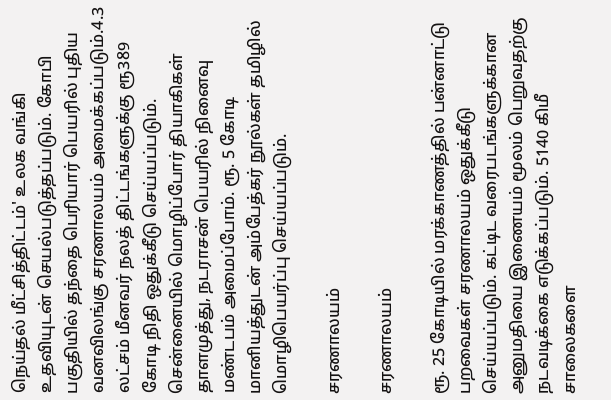நெய்தல் மீட்சித்திட்டம்' உலக வங்கி உதவியுடன் செயல்படுத்தப்படும். கோபி பகுதியில் தந்தை பெரியார் பெயரில் புதிய வனவிலங்கு சரணாலயம் அமைக்கப்படும்.4.3 லட்சம் மீனவர் நலத் திட்டங்களுக்கு ரூ389 கோடி நிதி ஒதுக்கீடு செய்யப்படும். சென்னையில் மொழிப்போர் தியாகிகள் தாளமுத்து, நடராசன் பெயரில் நினைவு மண்டபம் அமைப்போம். ரூ. 5 கோடி மானியத்துடன் அம்பேத்கர் நூல்கள் தமிழில் மொழிபெயர்ப்பு செய்யப்படும்.

சரணாலயம்

சரணாலயம்

ரூ. 25 கோடியில் மரக்காணத்தில் பன்னாட்டு பறவைகள் சரணாலயம் ஒதுக்கீடு செய்யப்படும். கட்டிட வரைபடங்களுக்கான அனுமதியை இணையம் மூலம் பெறுவதற்கு நடவடிக்கை எடுக்கப்படும். 5140 கிமீ சாலைகளை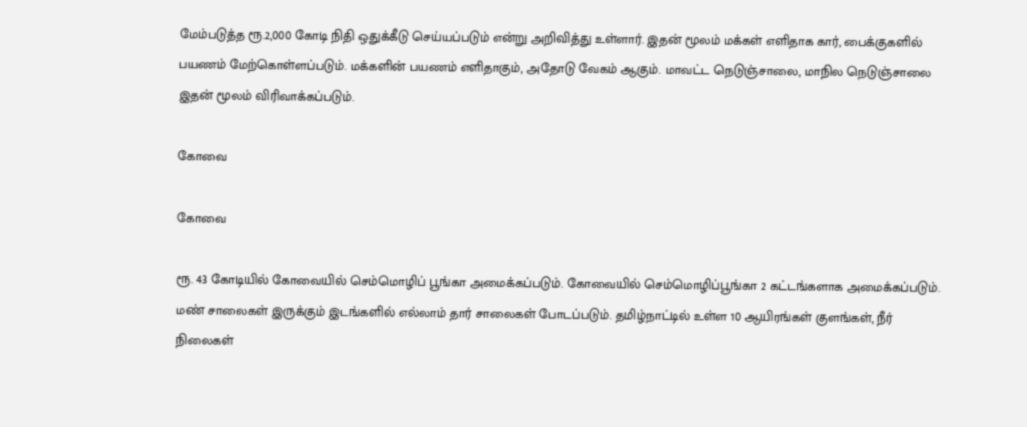மேம்படுத்த ரூ.2,000 கோடி நிதி ஒதுக்கீடு செய்யப்படும் என்று அறிவித்து உள்ளார். இதன் மூலம் மக்கள் எளிதாக கார், பைக்குகளில் பயணம் மேற்கொள்ளப்படும். மக்களின் பயணம் எளிதாகும், அதோடு வேகம் ஆகும். மாவட்ட நெடுஞ்சாலை, மாநில நெடுஞ்சாலை இதன் மூலம் விரிவாக்கப்படும்.

கோவை

கோவை

ரூ. 43 கோடியில் கோவையில் செம்மொழிப் பூங்கா அமைக்கப்படும். கோவையில் செம்மொழிப்பூங்கா 2 கட்டங்களாக அமைக்கப்படும். மண் சாலைகள் இருக்கும் இடங்களில் எல்லாம் தார் சாலைகள் போடப்படும். தமிழ்நாட்டில் உள்ள 10 ஆயிரங்கள் குளங்கள், நீர் நிலைகள்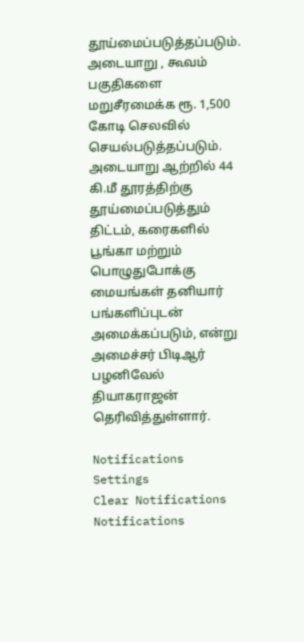தூய்மைப்படுத்தப்படும். அடையாறு , கூவம் பகுதிகளை மறுசீரமைக்க ரூ. 1,500 கோடி செலவில் செயல்படுத்தப்படும். அடையாறு ஆற்றில் 44 கி.மீ தூரத்திற்கு தூய்மைப்படுத்தும் திட்டம், கரைகளில் பூங்கா மற்றும் பொழுதுபோக்கு மையங்கள் தனியார் பங்களிப்புடன் அமைக்கப்படும், என்று அமைச்சர் பிடிஆர் பழனிவேல் தியாகராஜன் தெரிவித்துள்ளார்.

Notifications
Settings
Clear Notifications
Notifications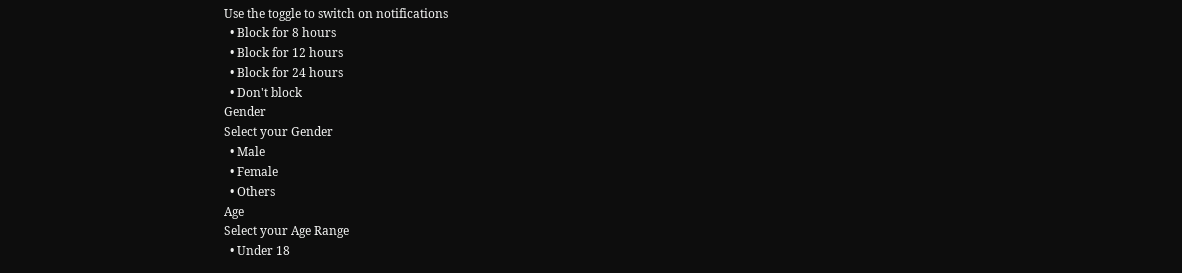Use the toggle to switch on notifications
  • Block for 8 hours
  • Block for 12 hours
  • Block for 24 hours
  • Don't block
Gender
Select your Gender
  • Male
  • Female
  • Others
Age
Select your Age Range
  • Under 18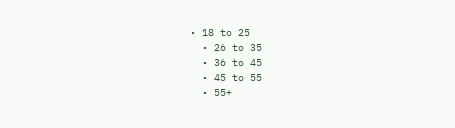• 18 to 25
  • 26 to 35
  • 36 to 45
  • 45 to 55
  • 55+